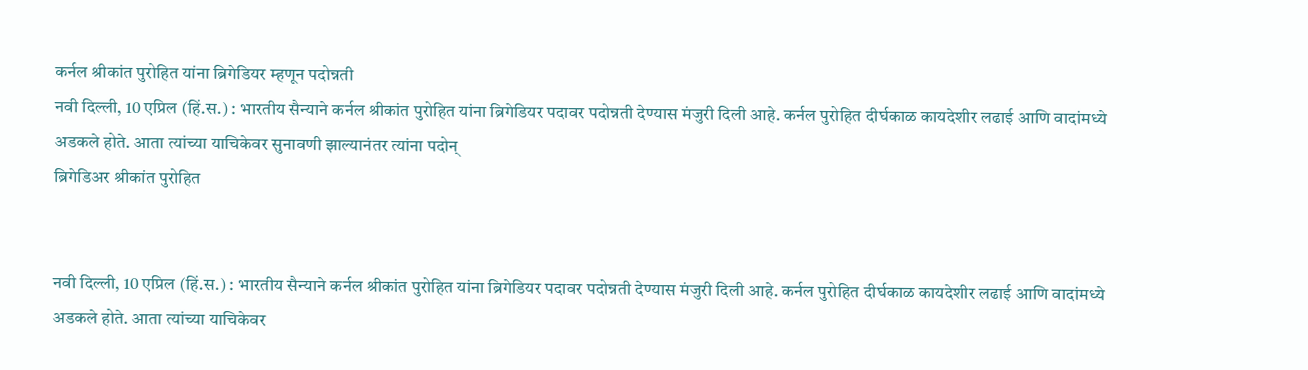कर्नल श्रीकांत पुरोहित यांना ब्रिगेडियर म्हणून पदोन्नती
नवी दिल्ली, 10 एप्रिल (हिं.स.) : भारतीय सैन्याने कर्नल श्रीकांत पुरोहित यांना ब्रिगेडियर पदावर पदोन्नती देण्यास मंजुरी दिली आहे. कर्नल पुरोहित दीर्घकाळ कायदेशीर लढाई आणि वादांमध्ये अडकले होते. आता त्यांच्या याचिकेवर सुनावणी झाल्यानंतर त्यांना पदोन्
ब्रिगेडिअर श्रीकांत पुरोहित


नवी दिल्ली, 10 एप्रिल (हिं.स.) : भारतीय सैन्याने कर्नल श्रीकांत पुरोहित यांना ब्रिगेडियर पदावर पदोन्नती देण्यास मंजुरी दिली आहे. कर्नल पुरोहित दीर्घकाळ कायदेशीर लढाई आणि वादांमध्ये अडकले होते. आता त्यांच्या याचिकेवर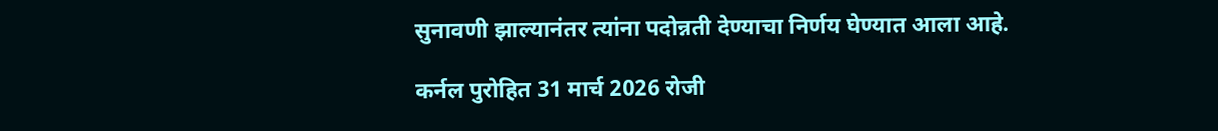सुनावणी झाल्यानंतर त्यांना पदोन्नती देण्याचा निर्णय घेण्यात आला आहे.

कर्नल पुरोहित 31 मार्च 2026 रोजी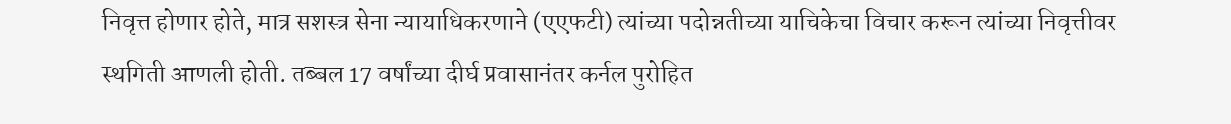निवृत्त होणार होते, मात्र सशस्त्र सेना न्यायाधिकरणाने (एएफटी) त्यांच्या पदोन्नतीच्या याचिकेचा विचार करून त्यांच्या निवृत्तीवर स्थगिती आणली होती. तब्बल 17 वर्षांच्या दीर्घ प्रवासानंतर कर्नल पुरोहित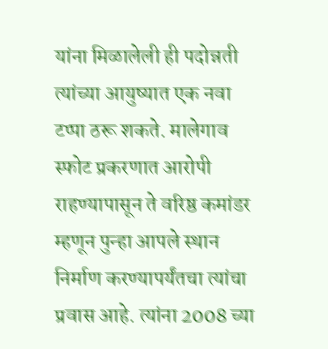यांना मिळालेली ही पदोन्नती त्यांच्या आयुष्यात एक नवा टप्पा ठरू शकते. मालेगाव स्फोट प्रकरणात आरोपी राहण्यापासून ते वरिष्ठ कमांडर म्हणून पुन्हा आपले स्थान निर्माण करण्यापर्यंतचा त्यांचा प्रवास आहे. त्यांना 2008 च्या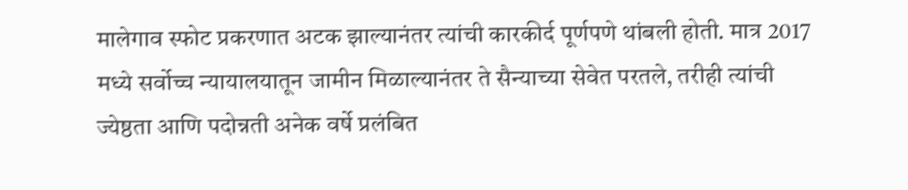मालेगाव स्फोट प्रकरणात अटक झाल्यानंतर त्यांची कारकीर्द पूर्णपणे थांबली होती. मात्र 2017 मध्ये सर्वोच्च न्यायालयातून जामीन मिळाल्यानंतर ते सैन्याच्या सेवेत परतले, तरीही त्यांची ज्येष्ठता आणि पदोन्नती अनेक वर्षे प्रलंबित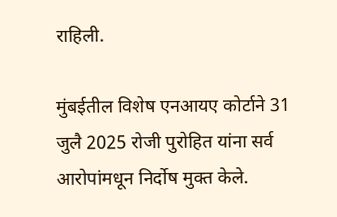राहिली.

मुंबईतील विशेष एनआयए कोर्टाने 31 जुलै 2025 रोजी पुरोहित यांना सर्व आरोपांमधून निर्दोष मुक्त केले.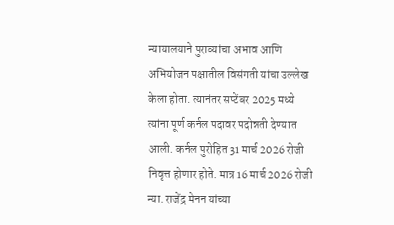न्यायालयाने पुराव्यांचा अभाव आणि अभियोजन पक्षातील विसंगती यांचा उल्लेख केला होता. त्यानंतर सप्टेंबर 2025 मध्ये त्यांना पूर्ण कर्नल पदावर पदोन्नती देण्यात आली. कर्नल पुरोहित 31 मार्च 2026 रोजी निवृत्त होणार होते. मात्र 16 मार्च 2026 रोजी न्या. राजेंद्र मेनन यांच्या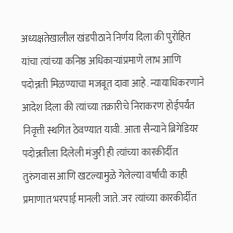अध्यक्षतेखालील खंडपीठाने निर्णय दिला की पुरोहित यांचा त्यांच्या कनिष्ठ अधिकाऱ्यांप्रमाणे लाभ आणि पदोन्नती मिळण्याचा मजबूत दावा आहे. न्यायाधिकरणाने आदेश दिला की त्यांच्या तक्रारीचे निराकरण होईपर्यंत निवृत्ती स्थगित ठेवण्यात यावी. आता सैन्याने ब्रिगेडियर पदोन्नतीला दिलेली मंजुरी ही त्यांच्या कारकीर्दीत तुरुंगवास आणि खटल्यामुळे गेलेल्या वर्षांची काही प्रमाणात भरपाई मानली जाते. जर त्यांच्या कारकीर्दीत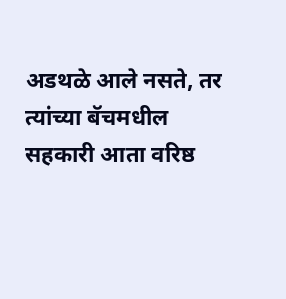अडथळे आले नसते, तर त्यांच्या बॅचमधील सहकारी आता वरिष्ठ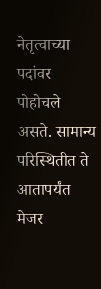नेतृत्वाच्या पदांवर पोहोचले असते. सामान्य परिस्थितीत ते आतापर्यंत मेजर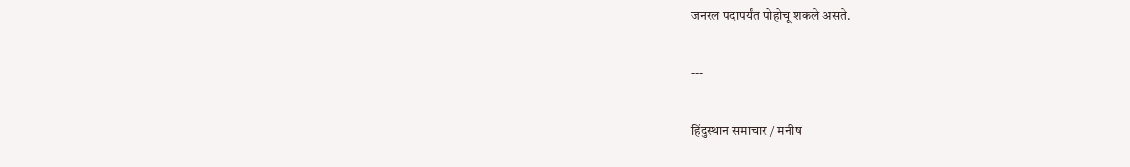जनरल पदापर्यंत पोहोचू शकले असते.

---

हिंदुस्थान समाचार / मनीष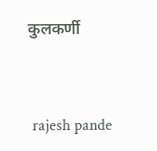कुलकर्णी


 rajesh pande